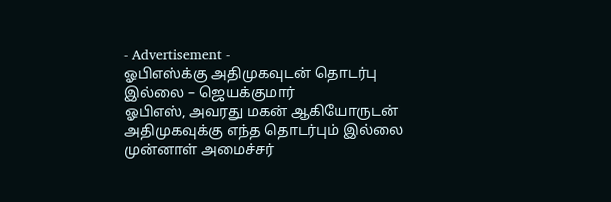- Advertisement -
ஓபிஎஸ்க்கு அதிமுகவுடன் தொடர்பு இல்லை – ஜெயக்குமார்
ஓபிஎஸ், அவரது மகன் ஆகியோருடன் அதிமுகவுக்கு எந்த தொடர்பும் இல்லை முன்னாள் அமைச்சர்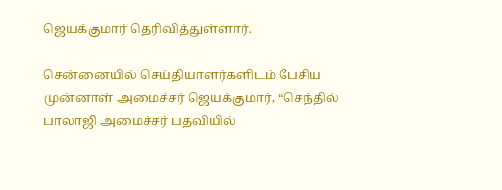ஜெயக்குமார் தெரிவித்துள்ளார்.

சென்னையில் செய்தியாளர்களிடம் பேசிய முன்னாள் அமைச்சர் ஜெயக்குமார், “செந்தில் பாலாஜி அமைச்சர் பதவியில்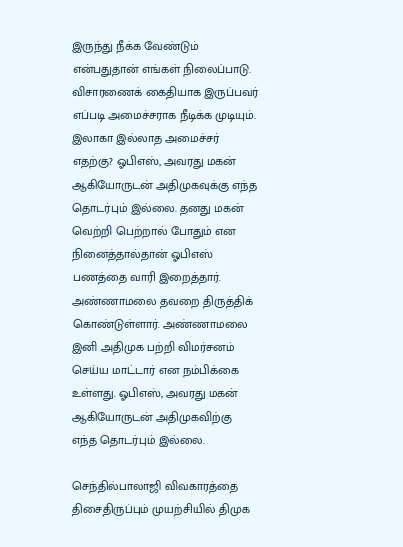இருந்து நீக்க வேண்டும் என்பதுதான் எங்கள் நிலைப்பாடு. விசாரணைக் கைதியாக இருப்பவர் எப்படி அமைச்சராக நீடிக்க முடியும். இலாகா இல்லாத அமைச்சர் எதற்கு? ஓபிஎஸ், அவரது மகன் ஆகியோருடன் அதிமுகவுக்கு எந்த தொடர்பும் இல்லை. தனது மகன் வெற்றி பெற்றால் போதும் என நினைத்தால்தான் ஓபிஎஸ் பணத்தை வாரி இறைத்தார். அண்ணாமலை தவறை திருத்திக் கொண்டுள்ளார். அண்ணாமலை இனி அதிமுக பற்றி விமர்சனம் செய்ய மாட்டார் என நம்பிக்கை உள்ளது. ஓபிஎஸ், அவரது மகன் ஆகியோருடன் அதிமுகவிற்கு எந்த தொடர்பும் இல்லை.

செந்தில்பாலாஜி விவகாரத்தை திசைதிருப்பும் முயற்சியில் திமுக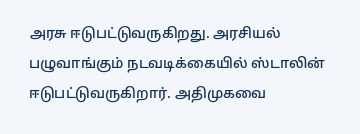அரசு ஈடுபட்டுவருகிறது. அரசியல் பழுவாங்கும் நடவடிக்கையில் ஸ்டாலின் ஈடுபட்டுவருகிறார். அதிமுகவை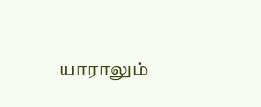யாராலும்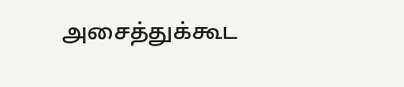அசைத்துக்கூட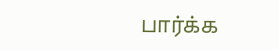பார்க்க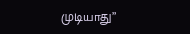முடியாது”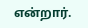என்றார்.